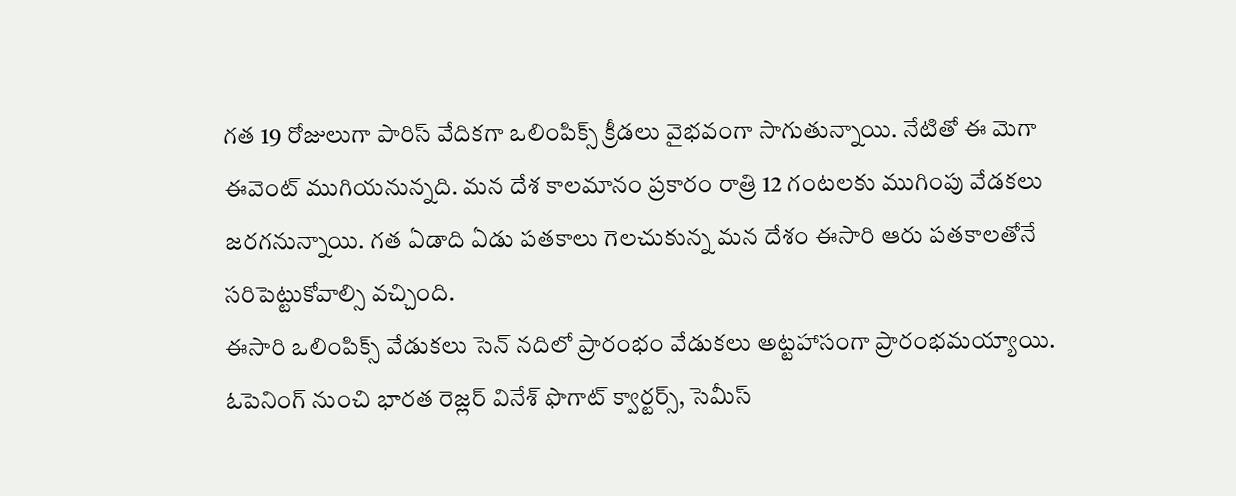గత 19 రోజులుగా పారిస్ వేదికగా ఒలింపిక్స్ క్రీడలు వైభవంగా సాగుతున్నాయి. నేటితో ఈ మెగా ఈవెంట్ ముగియనున్నది. మన దేశ కాలమానం ప్రకారం రాత్రి 12 గంటలకు ముగింపు వేడకలు జరగనున్నాయి. గత ఏడాది ఏడు పతకాలు గెలచుకున్న మన దేశం ఈసారి ఆరు పతకాలతోనే సరిపెట్టుకోవాల్సి వచ్చింది.
ఈసారి ఒలింపిక్స్ వేడుకలు సెన్ నదిలో ప్రారంభం వేడుకలు అట్టహాసంగా ప్రారంభమయ్యాయి. ఓపెనింగ్ నుంచి భారత రెజ్లర్ వినేశ్ ఫొగాట్ క్వార్టర్స్, సెమీస్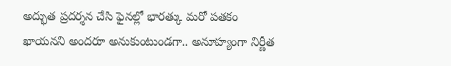అద్భుత ప్రదర్శన చేసి ఫైనల్లో భారత్కు మరో పతకం ఖాయనని అందరూ అనుకుంటుండగా.. అనూహ్యంగా నిర్ణీత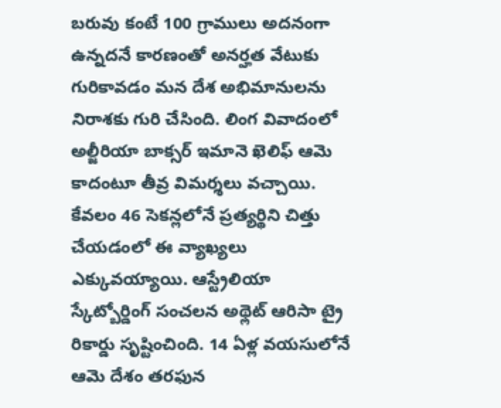బరువు కంటే 100 గ్రాములు అదనంగా ఉన్నదనే కారణంతో అనర్హత వేటుకు గురికావడం మన దేశ అభిమానులను నిరాశకు గురి చేసింది. లింగ వివాదంలో అల్జీరియా బాక్సర్ ఇమానె ఖెలిఫ్ ఆమె కాదంటూ తీవ్ర విమర్శలు వచ్చాయి. కేవలం 46 సెకన్లలోనే ప్రత్యర్థిని చిత్తు చేయడంలో ఈ వ్యాఖ్యలు ఎక్కువయ్యాయి. ఆస్ట్రేలియా స్కేట్బోర్డింగ్ సంచలన అథ్లెట్ ఆరిసా ట్రై రికార్డు సృష్టించింది. 14 ఏళ్ల వయసులోనే ఆమె దేశం తరఫున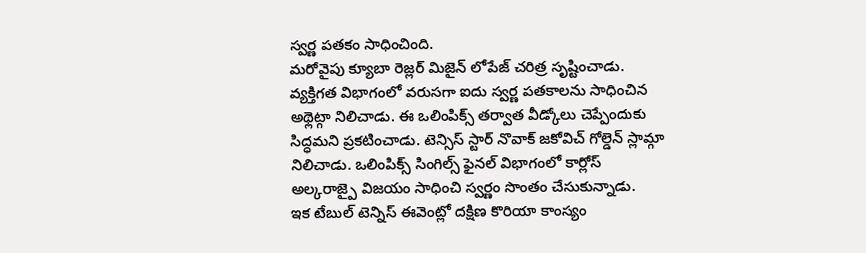స్వర్ణ పతకం సాధించింది.
మరోవైపు క్యూబా రెజ్లర్ మిజైన్ లోపేజ్ చరిత్ర సృష్టించాడు. వ్యక్తిగత విభాగంలో వరుసగా ఐదు స్వర్ణ పతకాలను సాధించిన అథ్లెట్గా నిలిచాడు. ఈ ఒలింపిక్స్ తర్వాత వీడ్కోలు చెప్పేందుకు సిద్ధమని ప్రకటించాడు. టెన్సిస్ స్టార్ నొవాక్ జకోవిచ్ గోల్డెన్ స్లామ్గా నిలిచాడు. ఒలింపిక్స్ సింగిల్స్ ఫైనల్ విభాగంలో కార్లోస్ అల్కరాజ్పై విజయం సాధించి స్వర్ణం సొంతం చేసుకున్నాడు.
ఇక టేబుల్ టెన్నిస్ ఈవెంట్లో దక్షిణ కొరియా కాంస్యం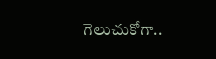గెలుచుకోగా..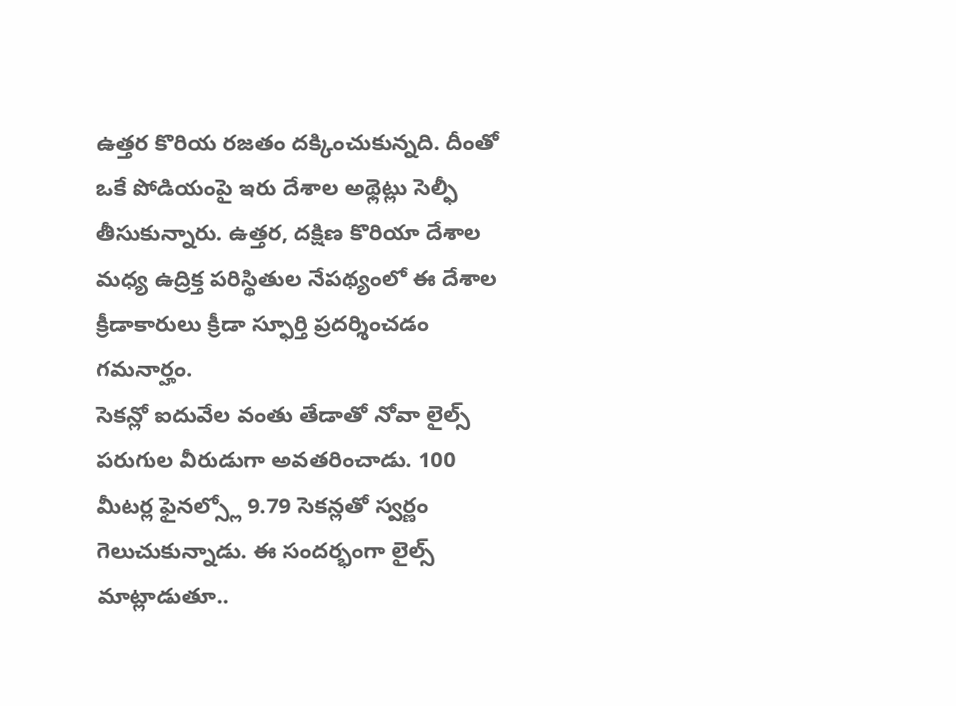ఉత్తర కొరియ రజతం దక్కించుకున్నది. దీంతో ఒకే పోడియంపై ఇరు దేశాల అథ్లెట్లు సెల్ఫీ తీసుకున్నారు. ఉత్తర, దక్షిణ కొరియా దేశాల మధ్య ఉద్రిక్త పరిస్థితుల నేపథ్యంలో ఈ దేశాల క్రీడాకారులు క్రీడా స్ఫూర్తి ప్రదర్శించడం గమనార్హం.
సెకన్లో ఐదువేల వంతు తేడాతో నోవా లైల్స్ పరుగుల వీరుడుగా అవతరించాడు. 100 మీటర్ల ఫైనల్స్లో 9.79 సెకన్లతో స్వర్ణం గెలుచుకున్నాడు. ఈ సందర్భంగా లైల్స్ మాట్లాడుతూ..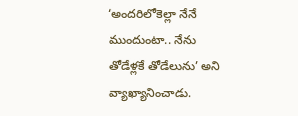‘అందరిలోకెల్లా నేనే ముందుంటా.. నేను తోడేళ్లకే తోడేలును’ అని వ్యాఖ్యానించాడు.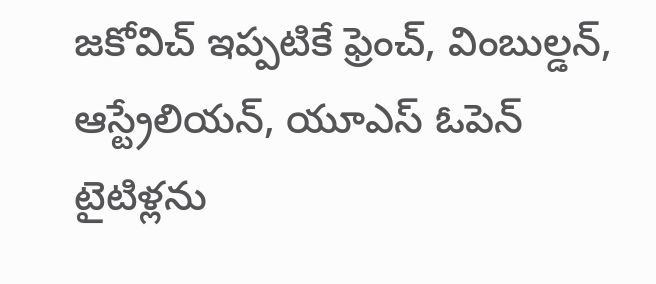జకోవిచ్ ఇప్పటికే ఫ్రెంచ్, వింబుల్డన్, ఆస్ట్రేలియన్, యూఎస్ ఓపెన్ టైటిళ్లను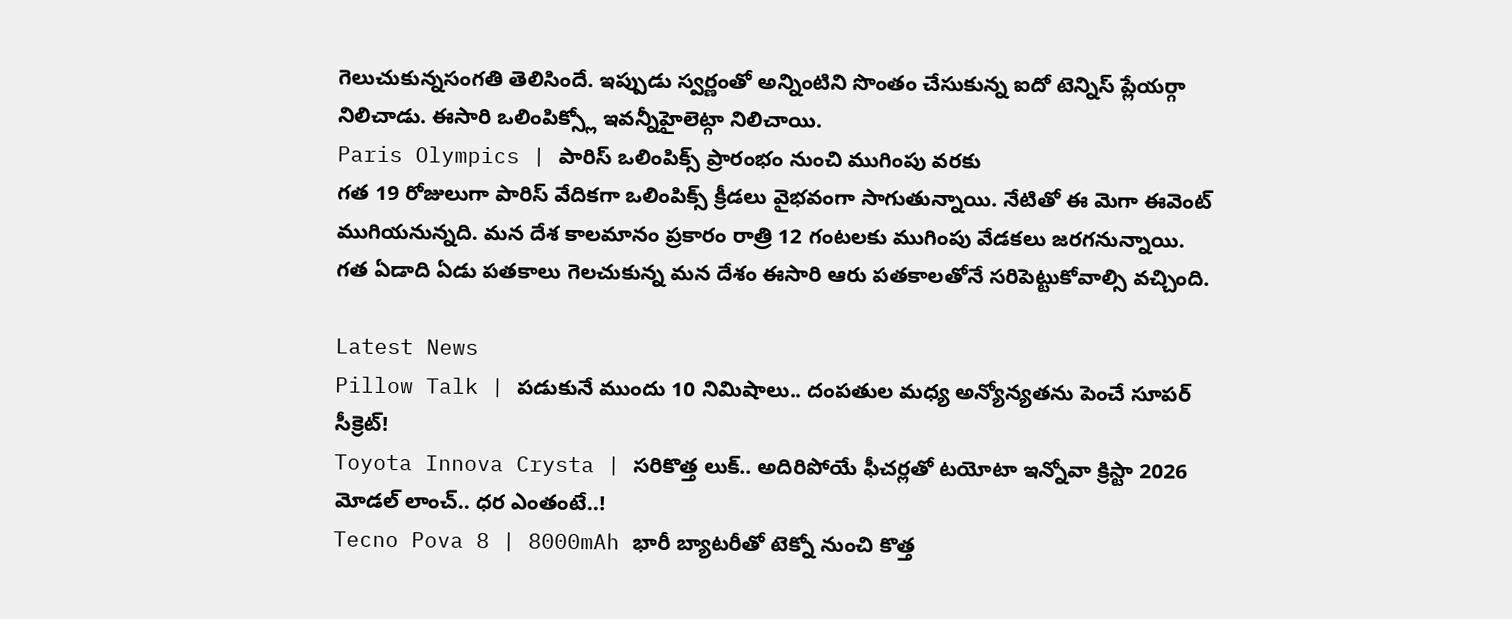గెలుచుకున్నసంగతి తెలిసిందే. ఇప్పుడు స్వర్ణంతో అన్నింటిని సొంతం చేసుకున్న ఐదో టెన్నిస్ ప్లేయర్గా నిలిచాడు. ఈసారి ఒలింపిక్స్లో ఇవన్నీహైలెట్గా నిలిచాయి.
Paris Olympics | పారిస్ ఒలింపిక్స్ ప్రారంభం నుంచి ముగింపు వరకు
గత 19 రోజులుగా పారిస్ వేదికగా ఒలింపిక్స్ క్రీడలు వైభవంగా సాగుతున్నాయి. నేటితో ఈ మెగా ఈవెంట్ ముగియనున్నది. మన దేశ కాలమానం ప్రకారం రాత్రి 12 గంటలకు ముగింపు వేడకలు జరగనున్నాయి. గత ఏడాది ఏడు పతకాలు గెలచుకున్న మన దేశం ఈసారి ఆరు పతకాలతోనే సరిపెట్టుకోవాల్సి వచ్చింది.

Latest News
Pillow Talk | పడుకునే ముందు 10 నిమిషాలు.. దంపతుల మధ్య అన్యోన్యతను పెంచే సూపర్ సీక్రెట్!
Toyota Innova Crysta | సరికొత్త లుక్.. అదిరిపోయే ఫీచర్లతో టయోటా ఇన్నోవా క్రిస్టా 2026 మోడల్ లాంచ్.. ధర ఎంతంటే..!
Tecno Pova 8 | 8000mAh భారీ బ్యాటరీతో టెక్నో నుంచి కొత్త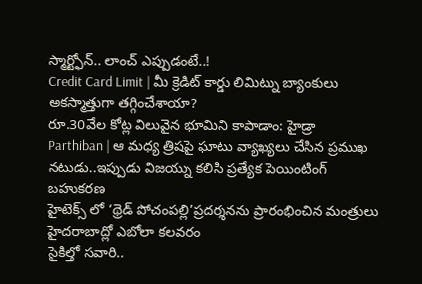స్మార్ట్ఫోన్.. లాంచ్ ఎప్పుడంటే..!
Credit Card Limit | మీ క్రెడిట్ కార్డు లిమిట్ను బ్యాంకులు అకస్మాత్తుగా తగ్గించేశాయా?
రూ.30వేల కోట్ల విలువైన భూమిని కాపాడాం: హైడ్రా
Parthiban | ఆ మధ్య త్రిషపై ఘాటు వ్యాఖ్యలు చేసిన ప్రముఖ నటుడు..ఇప్పుడు విజయ్ను కలిసి ప్రత్యేక పెయింటింగ్ బహుకరణ
హైటెక్స్ లో ‘థ్రెడ్ పోచంపల్లి’ప్రదర్శనను ప్రారంభించిన మంత్రులు
హైదరాబాద్లో ఎబోలా కలవరం
సైకిల్తో సవారి..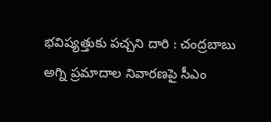భవిష్యత్తుకు పచ్చని దారి : చంద్రబాబు
అగ్ని ప్రమాదాల నివారణపై సీఎం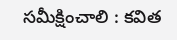సమీక్షించాలి : కవిత